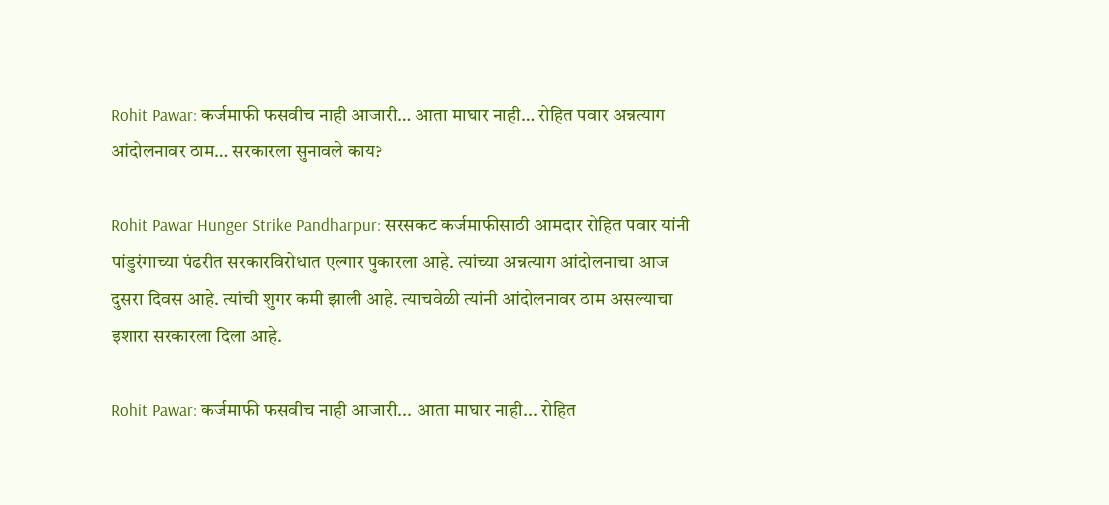Rohit Pawar: कर्जमाफी फसवीच नाही आजारी… आता माघार नाही… रोहित पवार अन्नत्याग आंदोलनावर ठाम… सरकारला सुनावले काय?

Rohit Pawar Hunger Strike Pandharpur: सरसकट कर्जमाफीसाठी आमदार रोहित पवार यांनी पांडुरंगाच्या पंढरीत सरकारविरोधात एल्गार पुकारला आहे. त्यांच्या अन्नत्याग आंदोलनाचा आज दुसरा दिवस आहे. त्यांची शुगर कमी झाली आहे. त्याचवेळी त्यांनी आंदोलनावर ठाम असल्याचा इशारा सरकारला दिला आहे.

Rohit Pawar: कर्जमाफी फसवीच नाही आजारी... आता माघार नाही... रोहित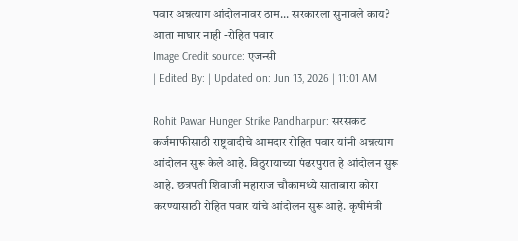पवार अन्नत्याग आंदोलनावर ठाम... सरकारला सुनावले काय?
आता माघार नाही -रोहित पवार
Image Credit source: एजन्सी
| Edited By: | Updated on: Jun 13, 2026 | 11:01 AM

Rohit Pawar Hunger Strike Pandharpur: सरसकट कर्जमाफीसाठी राष्ट्रवादीचे आमदार रोहित पवार यांनी अन्नत्याग आंदोलन सुरू केले आहे. विठुरायाच्या पंढरपुरात हे आंदोलन सुरू आहे. छत्रपती शिवाजी महाराज चौकामध्ये साताबारा कोरा करण्यासाठी रोहित पवार यांचे आंदोलन सुरू आहे. कृषीमंत्री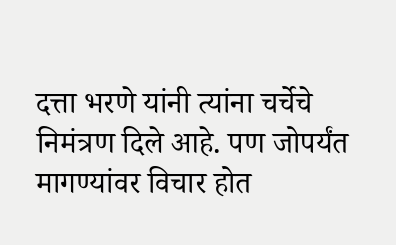दत्ता भरणे यांनी त्यांना चर्चेचे निमंत्रण दिले आहे. पण जोपर्यंत मागण्यांवर विचार होत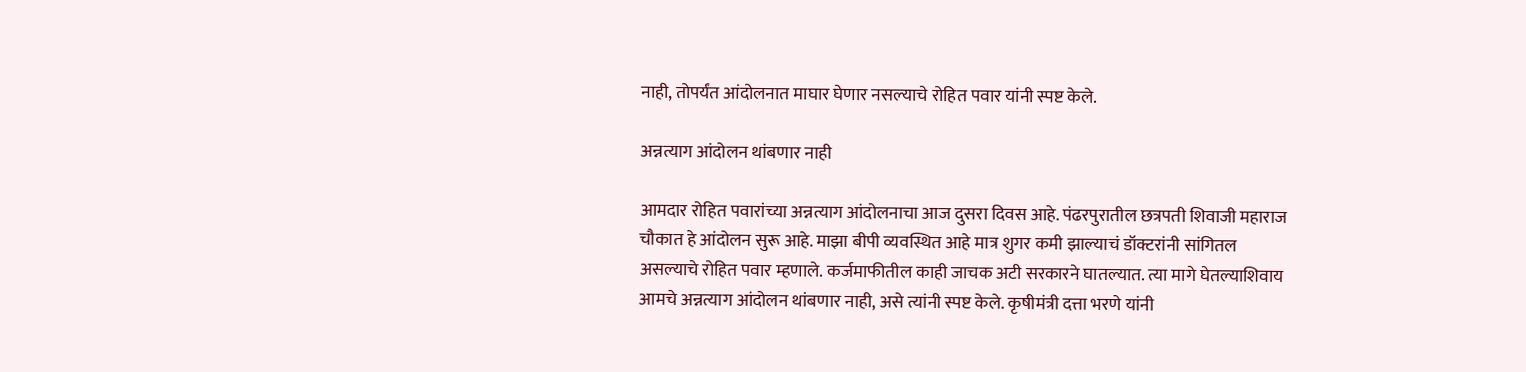नाही, तोपर्यंत आंदोलनात माघार घेणार नसल्याचे रोहित पवार यांनी स्पष्ट केले.

अन्नत्याग आंदोलन थांबणार नाही

आमदार रोहित पवारांच्या अन्नत्याग आंदोलनाचा आज दुसरा दिवस आहे. पंढरपुरातील छत्रपती शिवाजी महाराज चौकात हे आंदोलन सुरू आहे. माझा बीपी व्यवस्थित आहे मात्र शुगर कमी झाल्याचं डॉक्टरांनी सांगितल असल्याचे रोहित पवार म्हणाले. कर्जमाफीतील काही जाचक अटी सरकारने घातल्यात. त्या मागे घेतल्याशिवाय आमचे अन्नत्याग आंदोलन थांबणार नाही, असे त्यांनी स्पष्ट केले. कृषीमंत्री दत्ता भरणे यांनी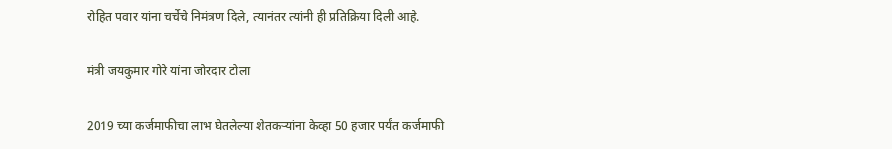रोहित पवार यांना चर्चेचे निमंत्रण दिले, त्यानंतर त्यांनी ही प्रतिक्रिया दिली आहे.

मंत्री जयकुमार गोरे यांना जोरदार टोला

2019 च्या कर्जमाफीचा लाभ घेतलेल्या शेतकऱ्यांना केव्हा 50 हजार पर्यंत कर्जमाफी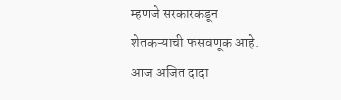म्हणजे सरकारकडून शेतकऱ्याची फसवणूक आहे. आज अजित दादा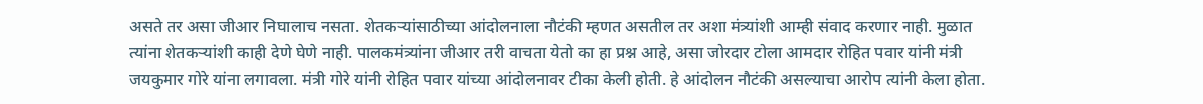असते तर असा जीआर निघालाच नसता. शेतकर्‍यांसाठीच्या आंदोलनाला नौटंकी म्हणत असतील तर अशा मंत्र्यांशी आम्ही संवाद करणार नाही. मुळात त्यांना शेतकऱ्यांशी काही देणे घेणे नाही. पालकमंत्र्यांना जीआर तरी वाचता येतो का हा प्रश्न आहे, असा जोरदार टोला आमदार रोहित पवार यांनी मंत्री जयकुमार गोरे यांना लगावला. मंत्री गोरे यांनी रोहित पवार यांच्या आंदोलनावर टीका केली होती. हे आंदोलन नौटंकी असल्याचा आरोप त्यांनी केला होता.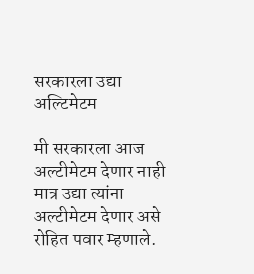सरकारला उद्या अल्टिमेटम

मी सरकारला आज अल्टीमेटम देणार नाही मात्र उद्या त्यांना अल्टीमेटम देणार असे रोहित पवार म्हणाले.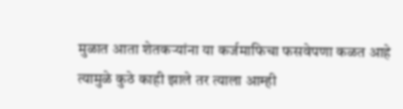मुळात आता शेतकऱ्यांना या कर्जमाफिचा फसवेपणा कळत आहे त्यामुळे कुठे काही झाले तर त्याला आम्ही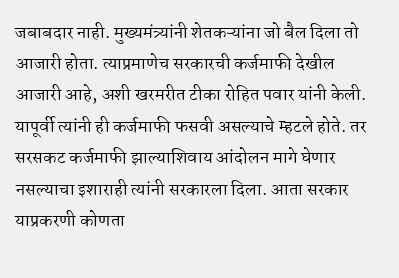जबाबदार नाही. मुख्यमंत्र्यांनी शेतकऱ्यांना जो बैल दिला तो आजारी होता. त्याप्रमाणेच सरकारची कर्जमाफी देखील आजारी आहे, अशी खरमरीत टीका रोहित पवार यांनी केली. यापूर्वी त्यांनी ही कर्जमाफी फसवी असल्याचे म्हटले होते. तर सरसकट कर्जमाफी झाल्याशिवाय आंदोलन मागे घेणार नसल्याचा इशाराही त्यांनी सरकारला दिला. आता सरकार याप्रकरणी कोणता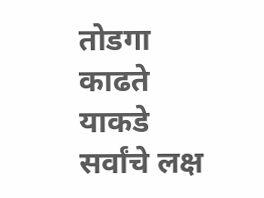तोडगा काढते याकडे सर्वांचे लक्ष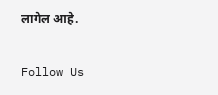लागेल आहे.

Follow Us